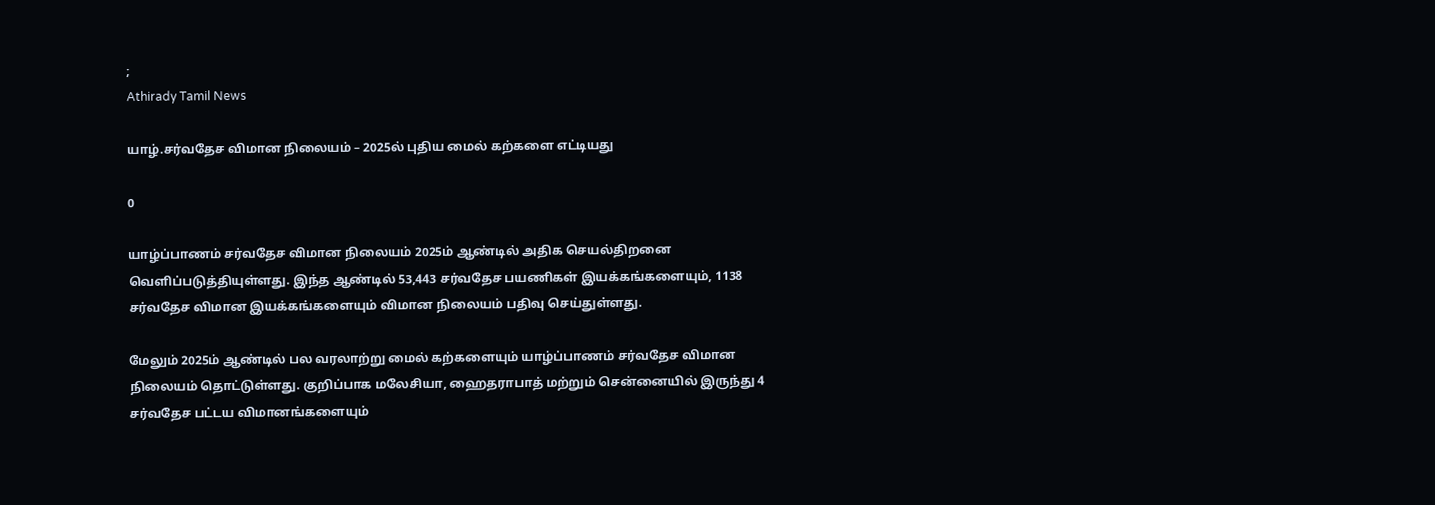;
Athirady Tamil News

யாழ்.சர்வதேச விமான நிலையம் – 2025ல் புதிய மைல் கற்களை எட்டியது

0

யாழ்ப்பாணம் சர்வதேச விமான நிலையம் 2025ம் ஆண்டில் அதிக செயல்திறனை வெளிப்படுத்தியுள்ளது. இந்த ஆண்டில் 53,443 சர்வதேச பயணிகள் இயக்கங்களையும், 1138 சர்வதேச விமான இயக்கங்களையும் விமான நிலையம் பதிவு செய்துள்ளது.

மேலும் 2025ம் ஆண்டில் பல வரலாற்று மைல் கற்களையும் யாழ்ப்பாணம் சர்வதேச விமான நிலையம் தொட்டுள்ளது. குறிப்பாக மலேசியா, ஹைதராபாத் மற்றும் சென்னையில் இருந்து 4 சர்வதேச பட்டய விமானங்களையும்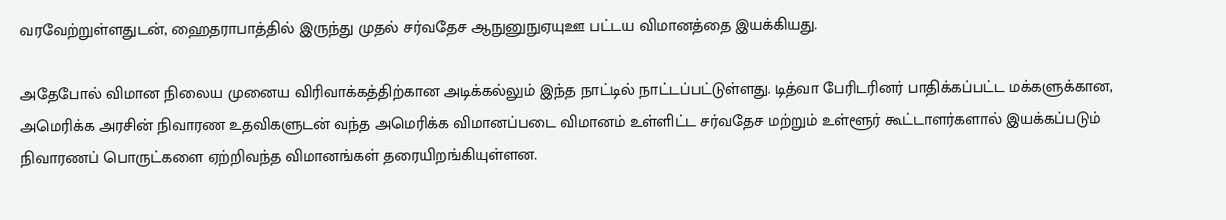வரவேற்றுள்ளதுடன், ஹைதராபாத்தில் இருந்து முதல் சர்வதேச ஆநுனுநுஏயுஊ பட்டய விமானத்தை இயக்கியது.

அதேபோல் விமான நிலைய முனைய விரிவாக்கத்திற்கான அடிக்கல்லும் இந்த நாட்டில் நாட்டப்பட்டுள்ளது. டித்வா பேரிடரினர் பாதிக்கப்பட்ட மக்களுக்கான, அமெரிக்க அரசின் நிவாரண உதவிகளுடன் வந்த அமெரிக்க விமானப்படை விமானம் உள்ளிட்ட சர்வதேச மற்றும் உள்ளூர் கூட்டாளர்களால் இயக்கப்படும் நிவாரணப் பொருட்களை ஏற்றிவந்த விமானங்கள் தரையிறங்கியுள்ளன.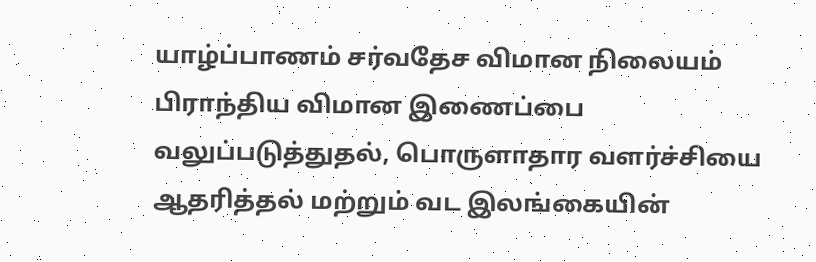யாழ்ப்பாணம் சர்வதேச விமான நிலையம் பிராந்திய விமான இணைப்பை வலுப்படுத்துதல், பொருளாதார வளர்ச்சியை ஆதரித்தல் மற்றும் வட இலங்கையின்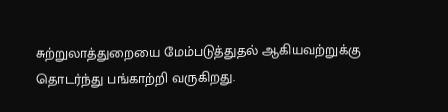சுற்றுலாத்துறையை மேம்படுத்துதல் ஆகியவற்றுக்கு தொடர்ந்து பங்காற்றி வருகிறது.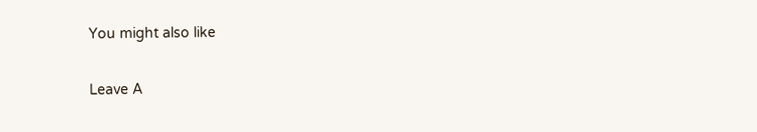You might also like

Leave A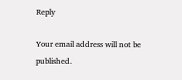Reply

Your email address will not be published.